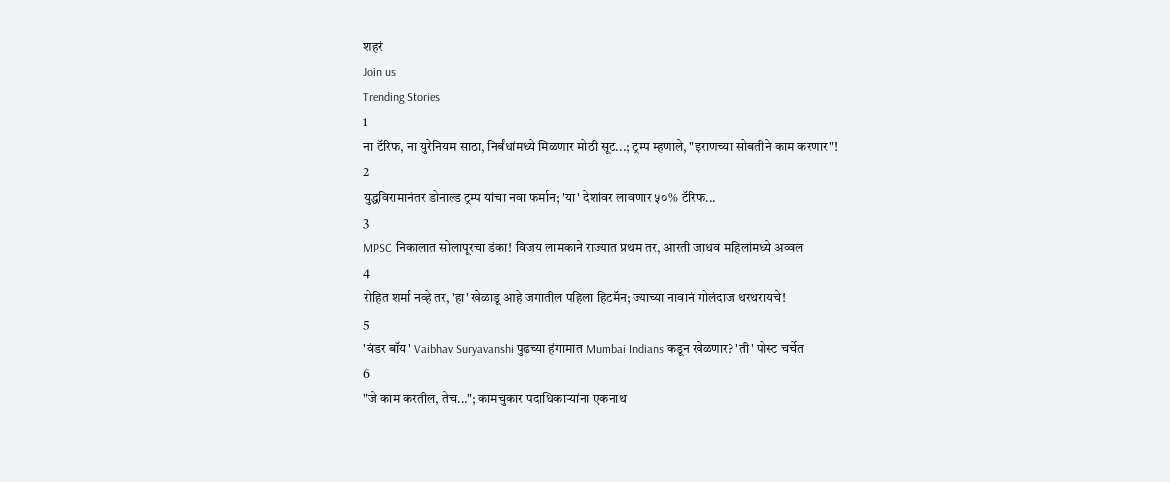शहरं
Join us
Trending Stories
1
ना टॅरिफ, ना युरेनियम साठा, निर्बंधांमध्ये मिळणार मोठी सूट...; ट्रम्प म्हणाले, "इराणच्या सोबतीने काम करणार"!
2
युद्धविरामानंतर डोनाल्ड ट्रम्प यांचा नवा फर्मान; 'या' देशांवर लावणार ५०% टॅरिफ...
3
MPSC निकालात सोलापूरचा डंका! विजय लामकाने राज्यात प्रथम तर, आरती जाधव महिलांमध्ये अव्वल
4
रोहित शर्मा नव्हे तर, 'हा' खेळाडू आहे जगातील पहिला हिटमॅन; ज्याच्या नावानं गोलंदाज थरथरायचे!
5
'वंडर बॉय' Vaibhav Suryavanshi पुढच्या हंगामात Mumbai Indians कडून खेळणार? 'ती' पोस्ट चर्चेत
6
"जे काम करतील, तेच..."; कामचुकार पदाधिकाऱ्यांना एकनाथ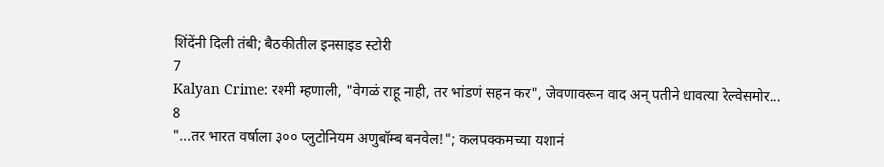शिंदेंनी दिली तंबी; बैठकीतील इनसाइड स्टोरी
7
Kalyan Crime: रश्मी म्हणाली, "वेगळं राहू नाही, तर भांडणं सहन कर", जेवणावरून वाद अन् पतीने धावत्या रेल्वेसमोर...
8
"...तर भारत वर्षाला ३०० प्लुटोनियम अणुबॉम्ब बनवेल!"; कलपक्कमच्या यशानं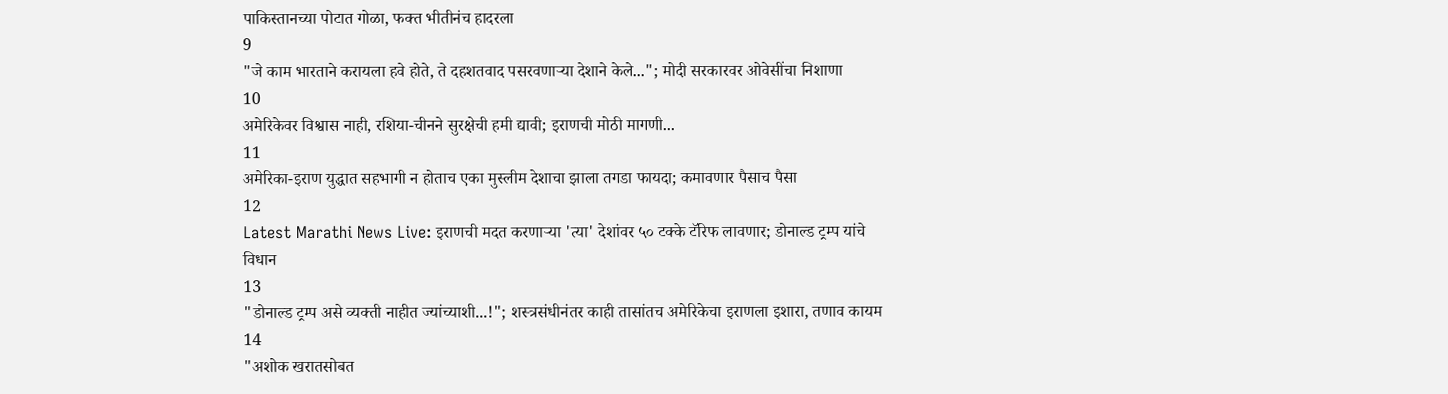पाकिस्तानच्या पोटात गोळा, फक्त भीतीनंच हादरला
9
"जे काम भारताने करायला हवे होते, ते दहशतवाद पसरवणाऱ्या देशाने केले..."; मोदी सरकारवर ओवेसींचा निशाणा
10
अमेरिकेवर विश्वास नाही, रशिया-चीनने सुरक्षेची हमी द्यावी; इराणची मोठी मागणी...
11
अमेरिका-इराण युद्धात सहभागी न होताच एका मुस्लीम देशाचा झाला तगडा फायदा; कमावणार पैसाच पैसा
12
Latest Marathi News Live: इराणची मदत करणाऱ्या 'त्या' देशांवर ५० टक्के टॅरिफ लावणार; डोनाल्ड ट्रम्प यांचे विधान
13
"डोनाल्ड ट्रम्प असे व्यक्ती नाहीत ज्यांच्याशी...!"; शस्त्रसंधीनंतर काही तासांतच अमेरिकेचा इराणला इशारा, तणाव कायम
14
"अशोक खरातसोबत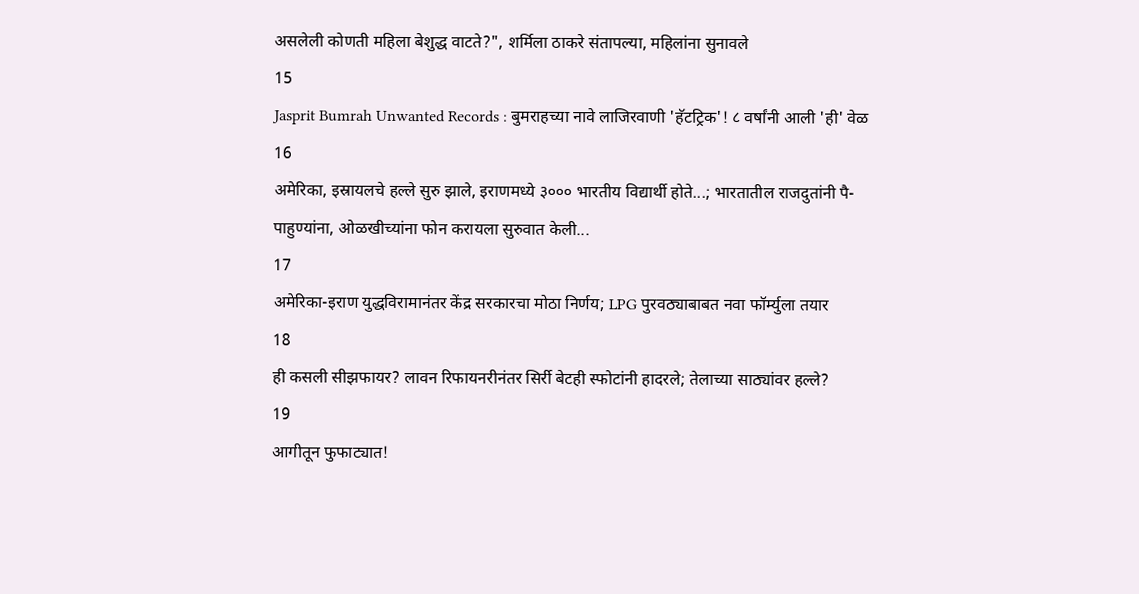असलेली कोणती महिला बेशुद्ध वाटते?", शर्मिला ठाकरे संतापल्या, महिलांना सुनावले
15
Jasprit Bumrah Unwanted Records : बुमराहच्या नावे लाजिरवाणी 'हॅटट्रिक'! ८ वर्षांनी आली 'ही' वेळ
16
अमेरिका, इस्रायलचे हल्ले सुरु झाले, इराणमध्ये ३००० भारतीय विद्यार्थी होते...; भारतातील राजदुतांनी पै-पाहुण्यांना, ओळखीच्यांना फोन करायला सुरुवात केली...
17
अमेरिका-इराण युद्धविरामानंतर केंद्र सरकारचा मोठा निर्णय; LPG पुरवठ्याबाबत नवा फॉर्म्युला तयार
18
ही कसली सीझफायर? लावन रिफायनरीनंतर सिर्री बेटही स्फोटांनी हादरले; तेलाच्या साठ्यांवर हल्ले?
19
आगीतून फुफाट्यात!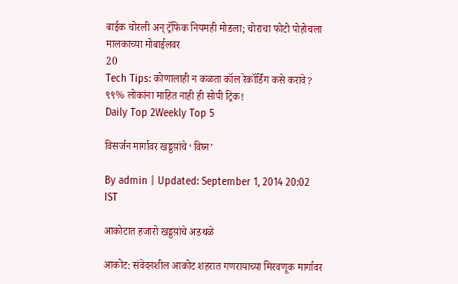बाईक चोरली अन् ट्रॅफिक नियमही मोडला; चोराचा फोटो पोहोचला मालकाच्या मोबाईलवर
20
Tech Tips: कोणालाही न कळता कॉल रेकॉर्डिंग कसे करावे? ९९% लोकांना माहित नाही ही सोपी ट्रिक!
Daily Top 2Weekly Top 5

विसर्जन मार्गावर खड्डय़ांचे ‘विघ्न’

By admin | Updated: September 1, 2014 20:02 IST

आकोटात हजारो खड्डय़ांचे अडथळे

आकोट: संवेदनशील आकोट शहरात गणरायाच्या मिरवणूक मार्गावर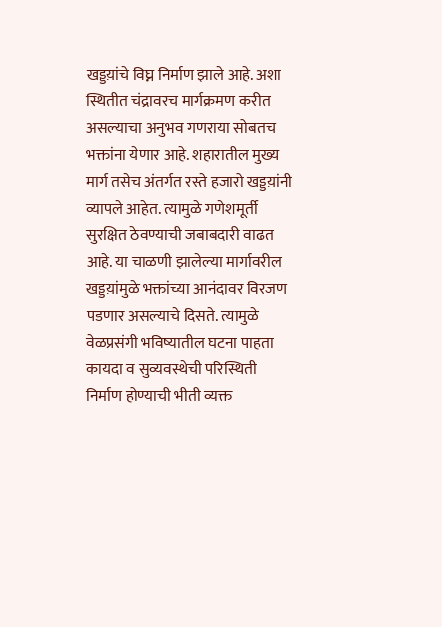खड्डय़ांचे विघ्न निर्माण झाले आहे. अशा स्थितीत चंद्रावरच मार्गक्रमण करीत असल्याचा अनुभव गणराया सोबतच भक्तांना येणार आहे. शहारातील मुख्य मार्ग तसेच अंतर्गत रस्ते हजारो खड्डय़ांनी व्यापले आहेत. त्यामुळे गणेशमूर्ती सुरक्षित ठेवण्याची जबाबदारी वाढत आहे. या चाळणी झालेल्या मार्गावरील खड्डय़ांमुळे भक्तांच्या आनंदावर विरजण पडणार असल्याचे दिसते. त्यामुळे वेळप्रसंगी भविष्यातील घटना पाहता कायदा व सुव्यवस्थेची परिस्थिती निर्माण होण्याची भीती व्यक्त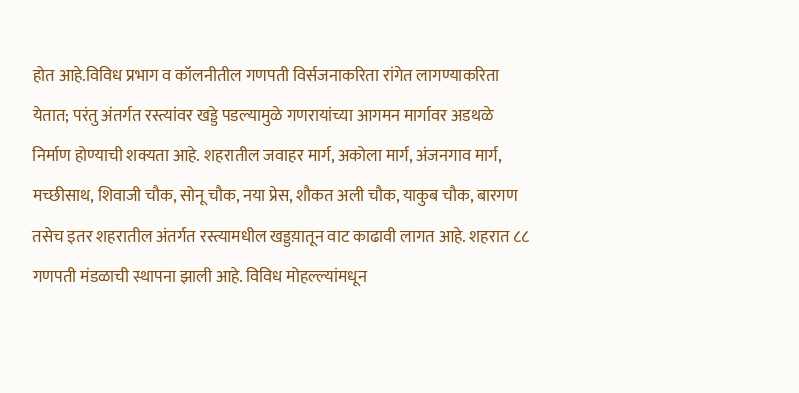होत आहे.विविध प्रभाग व कॉलनीतील गणपती विर्सजनाकरिता रांगेत लागण्याकरिता येतात; परंतु अंतर्गत रस्त्यांवर खड्डे पडल्यामुळे गणरायांच्या आगमन मार्गावर अडथळे निर्माण होण्याची शक्यता आहे. शहरातील जवाहर मार्ग, अकोला मार्ग, अंजनगाव मार्ग, मच्छीसाथ, शिवाजी चौक, सोनू चौक, नया प्रेस, शौकत अली चौक, याकुब चौक, बारगण तसेच इतर शहरातील अंतर्गत रस्त्यामधील खड्डय़ातून वाट काढावी लागत आहे. शहरात ८८ गणपती मंडळाची स्थापना झाली आहे. विविध मोहल्ल्यांमधून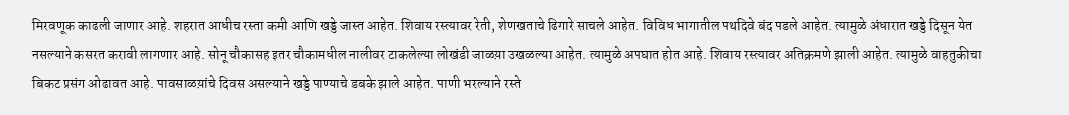मिरवणूक काढली जाणार आहे. शहरात आधीच रस्ता कमी आणि खड्डे जास्त आहेत. शिवाय रस्त्यावर रेती, शेणखताचे ढिगारे साचले आहेत. विविध भागातील पथदिवे बंद पडले आहेत. त्यामुळे अंधारात खड्डे दिसून येत नसल्याने कसरत करावी लागणार आहे. सोनू चौकासह इतर चौकामधील नालीवर टाकलेल्या लोखंडी जाळय़ा उखळल्या आहेत. त्यामुळे अपघात होत आहे. शिवाय रस्त्यावर अतिक्रमणे झाली आहेत. त्यामुळे वाहतुकीचा बिकट प्रसंग ओढावत आहे. पावसाळय़ांचे दिवस असल्याने खड्डे पाण्याचे डबके झाले आहेत. पाणी भरल्याने रस्ते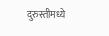दुरुस्तीमध्ये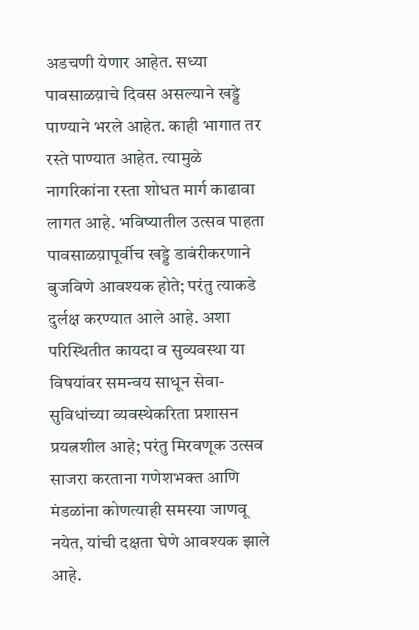अडचणी येणार आहेत. सध्या पावसाळय़ाचे दिवस असल्याने खड्डे पाण्याने भरले आहेत. काही भागात तर रस्ते पाण्यात आहेत. त्यामुळे नागरिकांना रस्ता शोधत मार्ग काढावा लागत आहे. भविष्यातील उत्सव पाहता पावसाळय़ापूर्वीच खड्डे डाबंरीकरणाने बुजविणे आवश्यक होते; परंतु त्याकडे दुर्लक्ष करण्यात आले आहे. अशा परिस्थितीत कायदा व सुव्यवस्था या विषयांवर समन्वय साधून सेवा-सुविधांच्या व्यवस्थेकरिता प्रशासन प्रयत्नशील आहे; परंतु मिरवणूक उत्सव साजरा करताना गणेशभक्त आणि मंडळांना कोणत्याही समस्या जाणवू नयेत, यांची दक्षता घेणे आवश्यक झाले आहे.